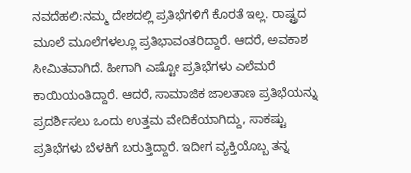ನವದೆಹಲಿ:ನಮ್ಮ ದೇಶದಲ್ಲಿ ಪ್ರತಿಭೆಗಳಿಗೆ ಕೊರತೆ ಇಲ್ಲ. ರಾಷ್ಟ್ರದ ಮೂಲೆ ಮೂಲೆಗಳಲ್ಲೂ ಪ್ರತಿಭಾವಂತರಿದ್ದಾರೆ. ಆದರೆ, ಅವಕಾಶ ಸೀಮಿತವಾಗಿದೆ. ಹೀಗಾಗಿ ಎಷ್ಟೋ ಪ್ರತಿಭೆಗಳು ಎಲೆಮರೆ ಕಾಯಿಯಂತಿದ್ದಾರೆ. ಆದರೆ, ಸಾಮಾಜಿಕ ಜಾಲತಾಣ ಪ್ರತಿಭೆಯನ್ನು ಪ್ರದರ್ಶಿಸಲು ಒಂದು ಉತ್ತಮ ವೇದಿಕೆಯಾಗಿದ್ದು, ಸಾಕಷ್ಟು ಪ್ರತಿಭೆಗಳು ಬೆಳಕಿಗೆ ಬರುತ್ತಿದ್ದಾರೆ. ಇದೀಗ ವ್ಯಕ್ತಿಯೊಬ್ಬ ತನ್ನ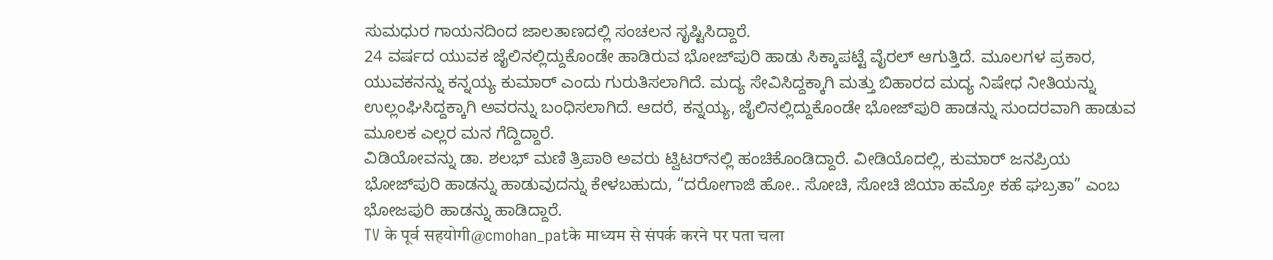ಸುಮಧುರ ಗಾಯನದಿಂದ ಜಾಲತಾಣದಲ್ಲಿ ಸಂಚಲನ ಸೃಷ್ಟಿಸಿದ್ದಾರೆ.
24 ವರ್ಷದ ಯುವಕ ಜೈಲಿನಲ್ಲಿದ್ದುಕೊಂಡೇ ಹಾಡಿರುವ ಭೋಜ್‌ಪುರಿ ಹಾಡು ಸಿಕ್ಕಾಪಟ್ಟೆ ವೈರಲ್ ಆಗುತ್ತಿದೆ. ಮೂಲಗಳ ಪ್ರಕಾರ, ಯುವಕನನ್ನು ಕನ್ನಯ್ಯ ಕುಮಾರ್ ಎಂದು ಗುರುತಿಸಲಾಗಿದೆ. ಮದ್ಯ ಸೇವಿಸಿದ್ದಕ್ಕಾಗಿ ಮತ್ತು ಬಿಹಾರದ ಮದ್ಯ ನಿಷೇಧ ನೀತಿಯನ್ನು ಉಲ್ಲಂಘಿಸಿದ್ದಕ್ಕಾಗಿ ಅವರನ್ನು ಬಂಧಿಸಲಾಗಿದೆ. ಆದರೆ, ಕನ್ನಯ್ಯ, ಜೈಲಿನಲ್ಲಿದ್ದುಕೊಂಡೇ ಭೋಜ್‌ಪುರಿ ಹಾಡನ್ನು ಸುಂದರವಾಗಿ ಹಾಡುವ ಮೂಲಕ ಎಲ್ಲರ ಮನ ಗೆದ್ದಿದ್ದಾರೆ.
ವಿಡಿಯೋವನ್ನು ಡಾ. ಶಲಭ್ ಮಣಿ ತ್ರಿಪಾಠಿ ಅವರು ಟ್ವಿಟರ್‌ನಲ್ಲಿ ಹಂಚಿಕೊಂಡಿದ್ದಾರೆ. ವೀಡಿಯೊದಲ್ಲಿ, ಕುಮಾರ್ ಜನಪ್ರಿಯ ಭೋಜ್‌ಪುರಿ ಹಾಡನ್ನು ಹಾಡುವುದನ್ನು ಕೇಳಬಹುದು, “ದರೋಗಾಜಿ ಹೋ.. ಸೋಚಿ, ಸೋಚಿ ಜಿಯಾ ಹಮ್ರೋ ಕಹೆ ಘಬ್ರತಾ” ಎಂಬ ಭೋಜಪುರಿ ಹಾಡನ್ನು ಹಾಡಿದ್ದಾರೆ.
TV के पूर्व सहयोगी@cmohan_patके माध्यम से संपर्क करने पर पता चला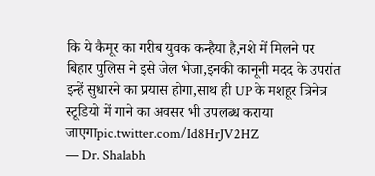कि ये कैमूर का गरीब युवक कन्हैया है,नशे में मिलने पर बिहार पुलिस ने इसे जेल भेजा,इनकी कानूनी मदद के उपरांत इन्हें सुधारने का प्रयास होगा,साथ ही UP के मशहूर त्रिनेत्र स्टूडियो में गाने का अवसर भी उपलब्ध कराया जाएगाpic.twitter.com/Id8HrJV2HZ
— Dr. Shalabh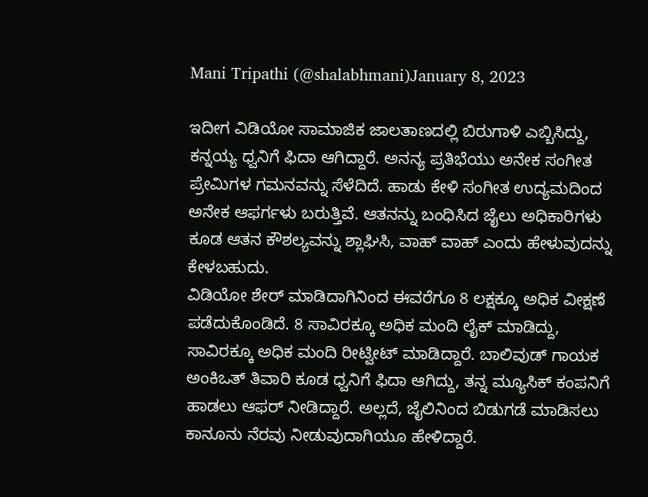Mani Tripathi (@shalabhmani)January 8, 2023

ಇದೀಗ ವಿಡಿಯೋ ಸಾಮಾಜಿಕ ಜಾಲತಾಣದಲ್ಲಿ ಬಿರುಗಾಳಿ ಎಬ್ಬಿಸಿದ್ದು, ಕನ್ನಯ್ಯ ಧ್ವನಿಗೆ ಫಿದಾ ಆಗಿದ್ದಾರೆ. ಅನನ್ಯ ಪ್ರತಿಭೆಯು ಅನೇಕ ಸಂಗೀತ ಪ್ರೇಮಿಗಳ ಗಮನವನ್ನು ಸೆಳೆದಿದೆ. ಹಾಡು ಕೇಳಿ ಸಂಗೀತ ಉದ್ಯಮದಿಂದ ಅನೇಕ ಆಫರ್ಗಳು ಬರುತ್ತಿವೆ. ಆತನನ್ನು ಬಂಧಿಸಿದ ಜೈಲು ಅಧಿಕಾರಿಗಳು ಕೂಡ ಆತನ ಕೌಶಲ್ಯವನ್ನು ಶ್ಲಾಘಿಸಿ, ವಾಹ್ ವಾಹ್ ಎಂದು ಹೇಳುವುದನ್ನು ಕೇಳಬಹುದು.
ವಿಡಿಯೋ ಶೇರ್ ಮಾಡಿದಾಗಿನಿಂದ ಈವರೆಗೂ 8 ಲಕ್ಷಕ್ಕೂ ಅಧಿಕ ವೀಕ್ಷಣೆ ಪಡೆದುಕೊಂಡಿದೆ. 8 ಸಾವಿರಕ್ಕೂ ಅಧಿಕ ಮಂದಿ ಲೈಕ್ ಮಾಡಿದ್ದು, ಸಾವಿರಕ್ಕೂ ಅಧಿಕ ಮಂದಿ ರೀಟ್ವೀಟ್ ಮಾಡಿದ್ದಾರೆ. ಬಾಲಿವುಡ್ ಗಾಯಕ ಅಂಕಿಒತ್ ತಿವಾರಿ ಕೂಡ ಧ್ವನಿಗೆ ಫಿದಾ ಆಗಿದ್ದು, ತನ್ನ ಮ್ಯೂಸಿಕ್ ಕಂಪನಿಗೆ ಹಾಡಲು ಆಫರ್ ನೀಡಿದ್ದಾರೆ. ಅಲ್ಲದೆ, ಜೈಲಿನಿಂದ ಬಿಡುಗಡೆ ಮಾಡಿಸಲು ಕಾನೂನು ನೆರವು ನೀಡುವುದಾಗಿಯೂ ಹೇಳಿದ್ದಾರೆ.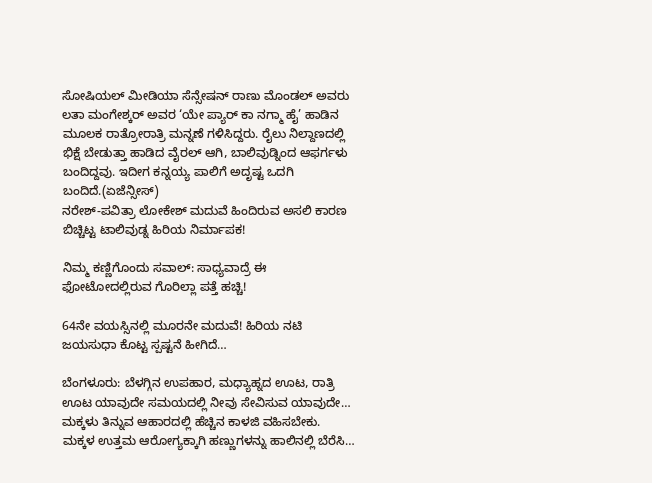ಸೋಷಿಯಲ್ ಮೀಡಿಯಾ ಸೆನ್ಸೇಷನ್ ರಾಣು ಮೊಂಡಲ್ ಅವರು ಲತಾ ಮಂಗೇಶ್ಕರ್ ಅವರ ‘ಯೇ ಪ್ಯಾರ್ ಕಾ ನಗ್ಮಾ ಹೈ’ ಹಾಡಿನ ಮೂಲಕ ರಾತ್ರೋರಾತ್ರಿ ಮನ್ನಣೆ ಗಳಿಸಿದ್ದರು. ರೈಲು ನಿಲ್ದಾಣದಲ್ಲಿ ಭಿಕ್ಷೆ ಬೇಡುತ್ತಾ ಹಾಡಿದ ವೈರಲ್ ಆಗಿ, ಬಾಲಿವುಡ್ನಿಂದ ಆಫರ್ಗಳು ಬಂದಿದ್ದವು. ಇದೀಗ ಕನ್ನಯ್ಯ ಪಾಲಿಗೆ ಅದೃಷ್ಟ ಒದಗಿ ಬಂದಿದೆ.(ಏಜೆನ್ಸೀಸ್)
ನರೇಶ್-ಪವಿತ್ರಾ ಲೋಕೇಶ್ ಮದುವೆ ಹಿಂದಿರುವ ಅಸಲಿ ಕಾರಣ ಬಿಚ್ಚಿಟ್ಟ ಟಾಲಿವುಡ್ನ ಹಿರಿಯ ನಿರ್ಮಾಪಕ!

ನಿಮ್ಮ ಕಣ್ಣಿಗೊಂದು ಸವಾಲ್: ಸಾಧ್ಯವಾದ್ರೆ ಈ ಫೋಟೋದಲ್ಲಿರುವ ಗೊರಿಲ್ಲಾ ಪತ್ತೆ ಹಚ್ಚಿ!

64ನೇ ವಯಸ್ಸಿನಲ್ಲಿ ಮೂರನೇ ಮದುವೆ! ಹಿರಿಯ ನಟಿ ಜಯಸುಧಾ ಕೊಟ್ಟ ಸ್ಪಷ್ಟನೆ ಹೀಗಿದೆ…

ಬೆಂಗಳೂರು: ಬೆಳಗ್ಗಿನ ಉಪಹಾರ, ಮಧ್ಯಾಹ್ನದ ಊಟ, ರಾತ್ರಿ ಊಟ ಯಾವುದೇ ಸಮಯದಲ್ಲಿ ನೀವು ಸೇವಿಸುವ ಯಾವುದೇ…
ಮಕ್ಕಳು ತಿನ್ನುವ ಆಹಾರದಲ್ಲಿ ಹೆಚ್ಚಿನ ಕಾಳಜಿ ವಹಿಸಬೇಕು. ಮಕ್ಕಳ ಉತ್ತಮ ಆರೋಗ್ಯಕ್ಕಾಗಿ ಹಣ್ಣುಗಳನ್ನು ಹಾಲಿನಲ್ಲಿ ಬೆರೆಸಿ…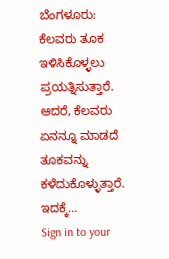ಬೆಂಗಳೂರು: ಕೆಲವರು ತೂಕ ಇಳಿಸಿಕೊಳ್ಳಲು ಪ್ರಯತ್ನಿಸುತ್ತಾರೆ. ಆದರೆ, ಕೆಲವರು ಏನನ್ನೂ ಮಾಡದೆ ತೂಕವನ್ನು ಕಳೆದುಕೊಳ್ಳುತ್ತಾರೆ. ಇದಕ್ಕೆ…
Sign in to your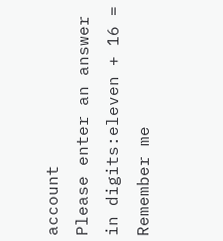account
Please enter an answer in digits:eleven + 16 =
Remember me